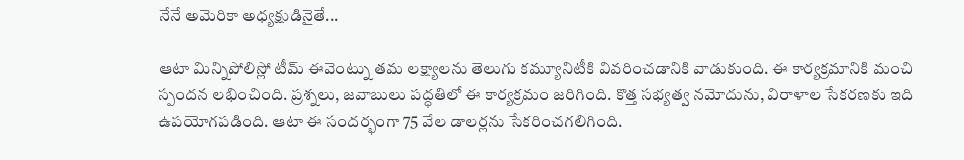నేనే అమెరికా అధ్యక్షుడినైతే...

ఆటా మిన్నిపోలిస్లో టీమ్ ఈవెంట్ను తమ లక్ష్యాలను తెలుగు కమ్యూనిటీకి వివరించడానికి వాడుకుంది. ఈ కార్యక్రమానికి మంచి స్పందన లభించింది. ప్రశ్నలు, జవాబులు పద్ధతిలో ఈ కార్యక్రమం జరిగింది. కొత్త సభ్యత్వ నమోదును, విరాళాల సేకరణకు ఇది ఉపయోగపడింది. ఆటా ఈ సందర్భంగా 75 వేల డాలర్లను సేకరించగలిగింది.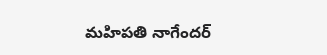మహిపతి నాగేందర్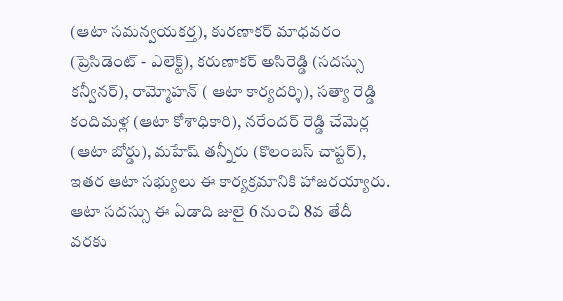(ఆటా సమన్వయకర్త), కురణాకర్ మాధవరం (ప్రెసిడెంట్ - ఎలెక్ట్), కరుణాకర్ అసిరెడ్డి (సదస్సు కన్వీనర్), రామ్మోహన్ ( ఆటా కార్యదర్శి), సత్యా రెడ్డి కందిమళ్ల (ఆటా కోశాధికారి), నరేందర్ రెడ్డి చేమెర్ల (ఆటా బోర్డు), మహేష్ తన్నీరు (కొలంబస్ చాప్టర్), ఇతర ఆటా సభ్యులు ఈ కార్యక్రమానికి హాజరయ్యారు.
ఆటా సదస్సు ఈ ఏడాది జులై 6 నుంచి 8వ తేదీ వరకు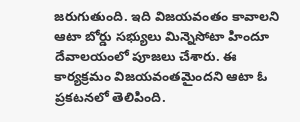జరుగుతుంది. ఇది విజయవంతం కావాలని ఆటా బోర్డు సభ్యులు మిన్నెసోటా హిందూ దేవాలయంలో పూజలు చేశారు. ఈ కార్యక్రమం విజయవంతమైందని ఆటా ఓ ప్రకటనలో తెలిపింది.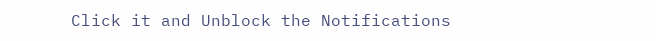Click it and Unblock the Notifications